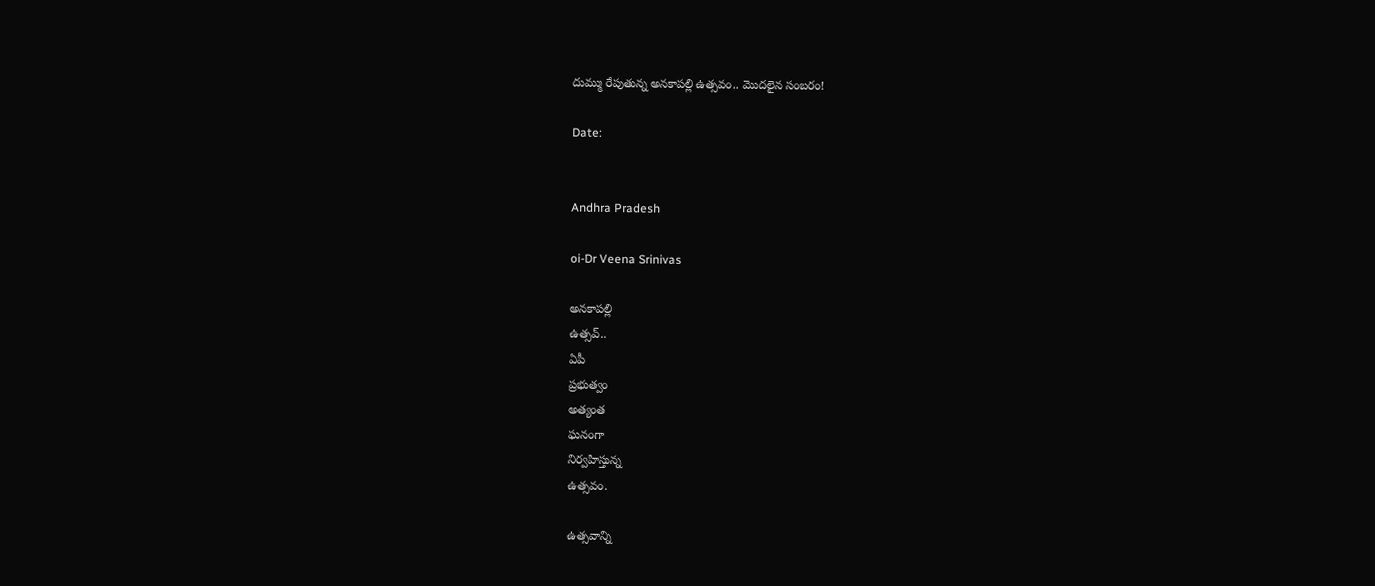దుమ్ము రేపుతున్న అనకాపల్లి ఉత్సవం.. మొదలైన సంబరం!

Date:


Andhra Pradesh

oi-Dr Veena Srinivas

అనకాపల్లి
ఉత్సవ్..
ఏపీ
ప్రభుత్వం
అత్యంత
ఘనంగా
నిర్వహిస్తున్న
ఉత్సవం.

ఉత్సవాన్ని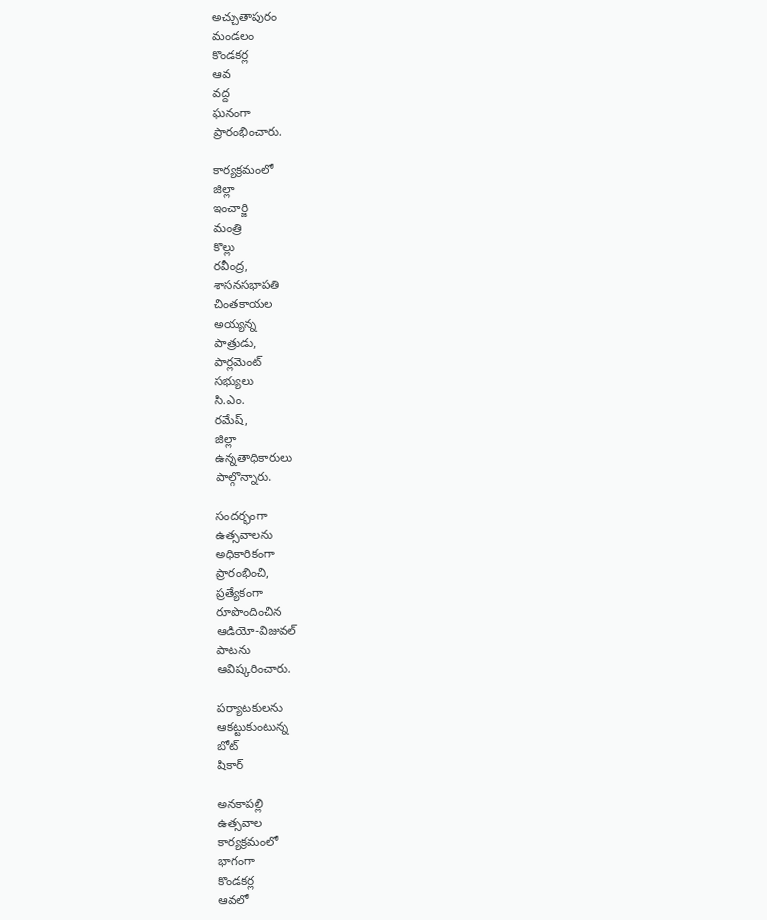అచ్చుతాపురం
మండలం
కొండకర్ల
ఆవ
వద్ద
ఘనంగా
ప్రారంభించారు.

కార్యక్రమంలో
జిల్లా
ఇంచార్జి
మంత్రి
కొల్లు
రవీంద్ర,
శాసనసభాపతి
చింతకాయల
అయ్యన్న
పాత్రుడు,
పార్లమెంట్
సభ్యులు
సి.ఎం.
రమేష్,
జిల్లా
ఉన్నతాధికారులు
పాల్గొన్నారు.

సందర్భంగా
ఉత్సవాలను
అధికారికంగా
ప్రారంభించి,
ప్రత్యేకంగా
రూపొందించిన
ఆడియో-విజువల్
పాటను
ఆవిష్కరించారు.

పర్యాటకులను
ఆకట్టుకుంటున్న
బోట్
షికార్

అనకాపల్లి
ఉత్సవాల
కార్యక్రమంలో
భాగంగా
కొండకర్ల
ఆవలో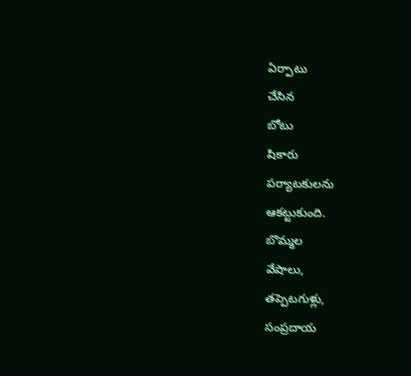ఏర్పాటు
చేసిన
బోటు
షికారు
పర్యాటకులను
ఆకట్టుకుంది.
బొమ్మల
వేషాలు,
తప్పెటగుళ్లు,
సంప్రదాయ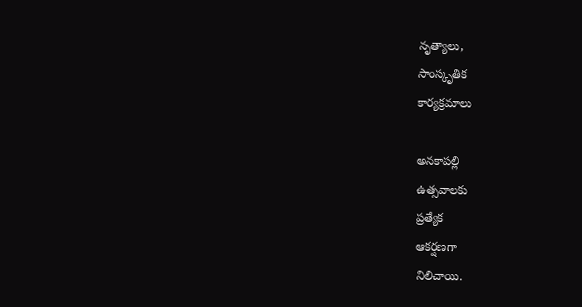నృత్యాలు,
సాంస్కృతిక
కార్యక్రమాలు

అనకాపల్లి
ఉత్సవాలకు
ప్రత్యేక
ఆకర్షణగా
నిలిచాయి.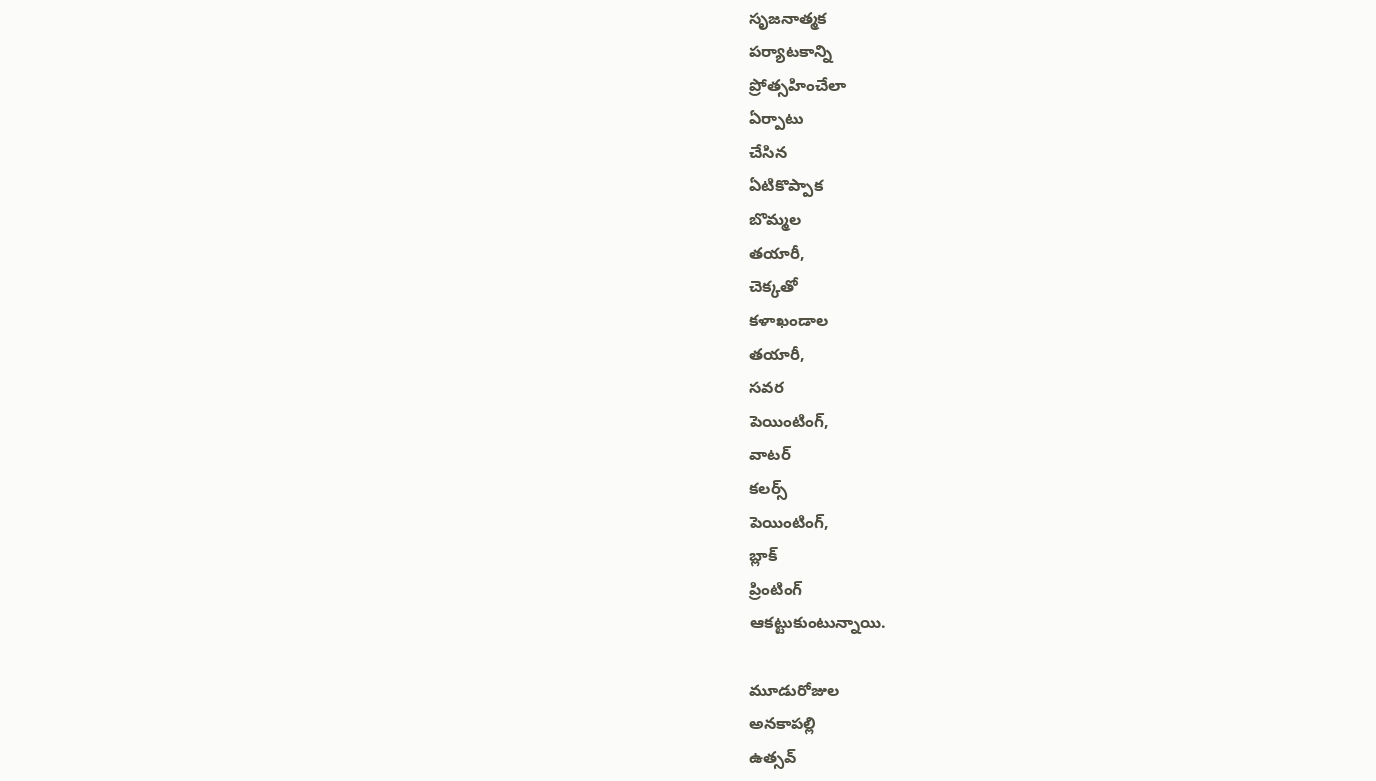సృజనాత్మక
పర్యాటకాన్ని
ప్రోత్సహించేలా
ఏర్పాటు
చేసిన
ఏటికొప్పాక
బొమ్మల
తయారీ,
చెక్కతో
కళాఖండాల
తయారీ,
సవర
పెయింటింగ్,
వాటర్
కలర్స్
పెయింటింగ్,
బ్లాక్
ప్రింటింగ్
ఆకట్టుకుంటున్నాయి.

మూడురోజుల
అనకాపల్లి
ఉత్సవ్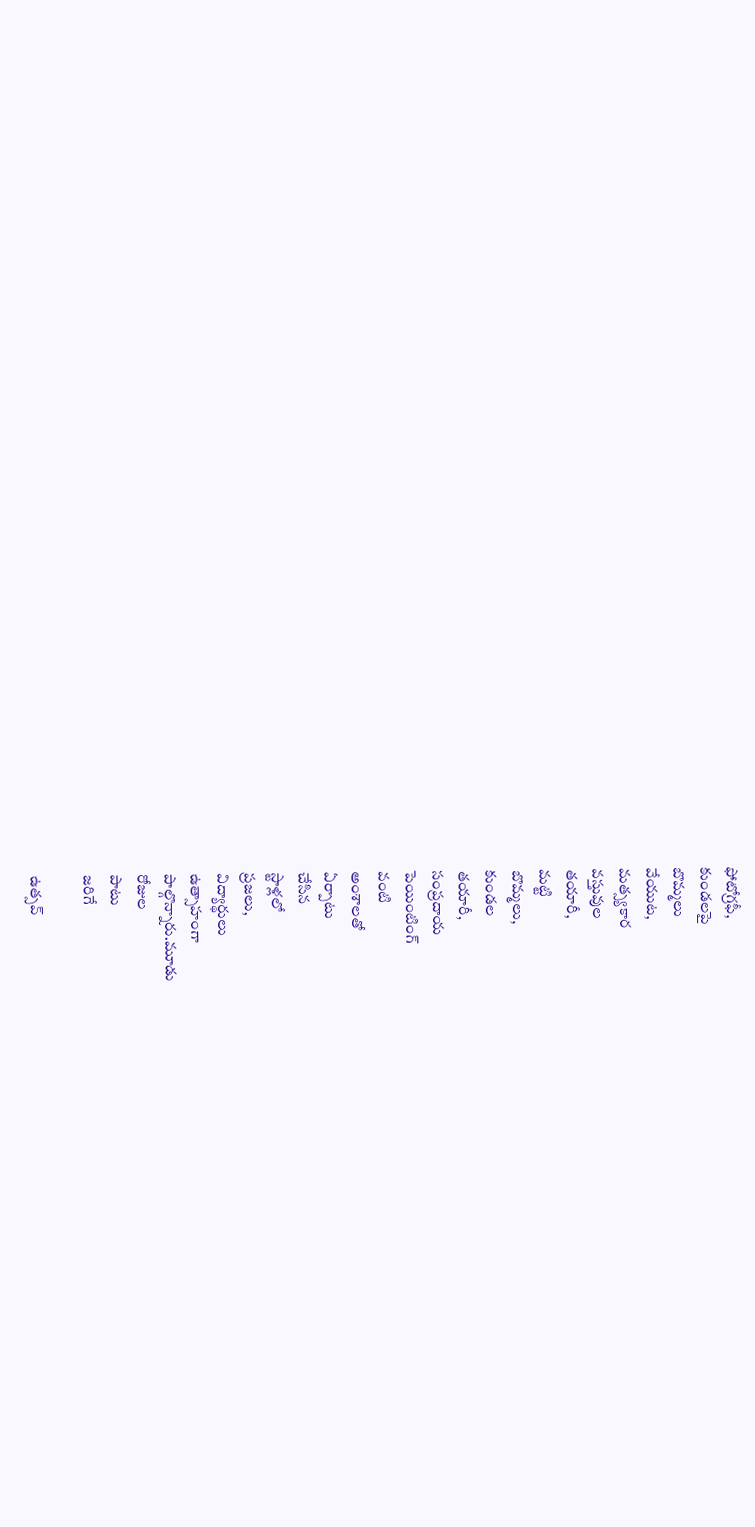ఫోటోగ్రఫీ,
కుండలపై
బొమ్మలు
వేయుట,
మత్స్యకార
వస్తువుల
తయారీ,
మట్టి
బొమ్మలు,
కుండల
తయారీ,
సంప్రదాయ
పెయింటింగ్
వంటి
అంశాలతో
ఏర్పాటు
చేసిన
స్టాళ్లలో
ప్రజలు,
విద్యార్థులు
ఉత్సాహంగా
పాల్గొన్నారు.మూడు
రోజుల
పాటు
జరిగే

ఉత్సవ్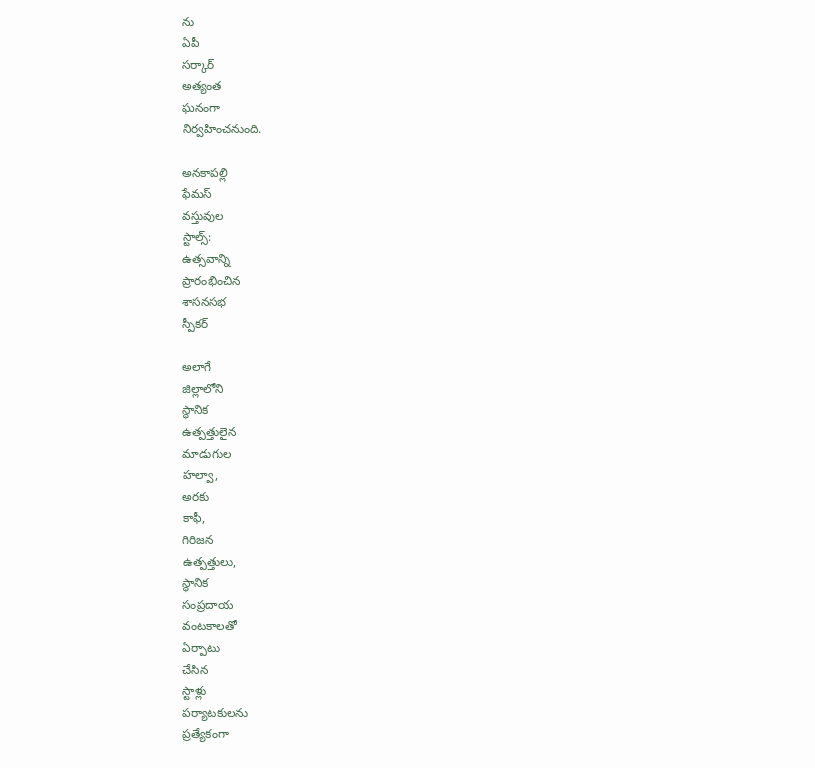ను
ఏపీ
సర్కార్
అత్యంత
ఘనంగా
నిర్వహించనుంది.

అనకాపల్లి
ఫేమస్
వస్తువుల
స్టాల్స్:
ఉత్సవాన్ని
ప్రారంభించిన
శాసనసభ
స్పీకర్

అలాగే
జిల్లాలోని
స్థానిక
ఉత్పత్తులైన
మాడుగుల
హల్వా,
అరకు
కాఫీ,
గిరిజన
ఉత్పత్తులు,
స్థానిక
సంప్రదాయ
వంటకాలతో
ఏర్పాటు
చేసిన
స్టాళ్లు
పర్యాటకులను
ప్రత్యేకంగా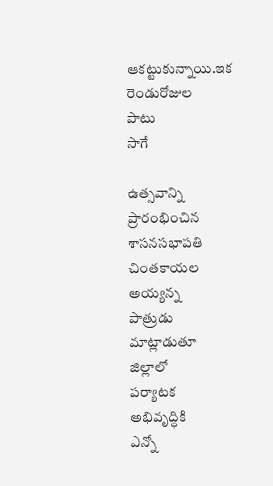ఆకట్టుకున్నాయి.ఇక
రెండురోజుల
పాటు
సాగే

ఉత్సవాన్ని
ప్రారంభించిన
శాసనసభాపతి
చింతకాయల
అయ్యన్న
పాత్రుడు
మాట్లాడుతూ
జిల్లాలో
పర్యాటక
అభివృద్ధికి
ఎన్నో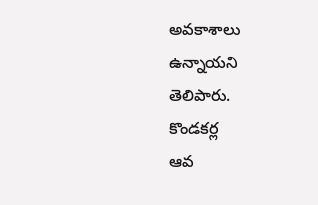అవకాశాలు
ఉన్నాయని
తెలిపారు.
కొండకర్ల
ఆవ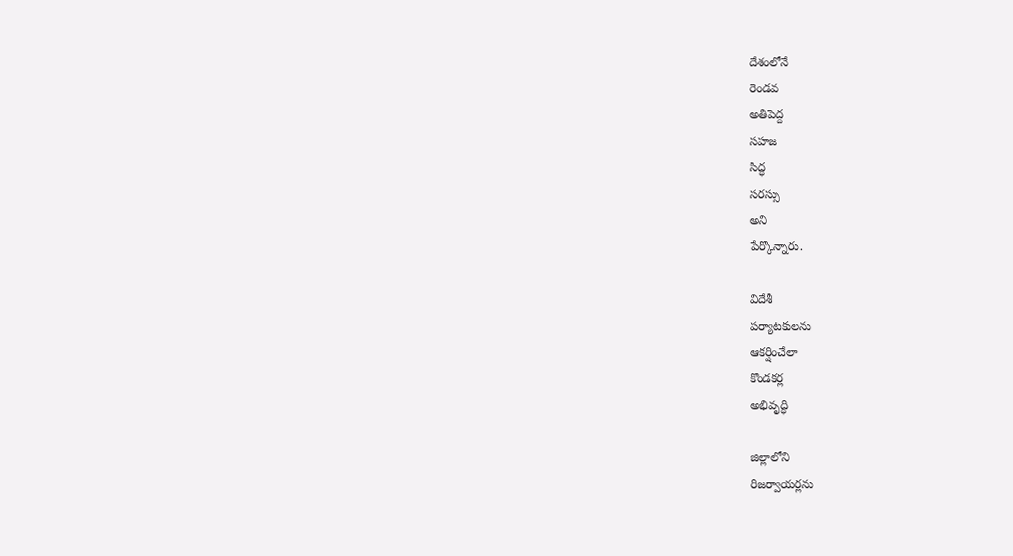దేశంలోనే
రెండవ
అతిపెద్ద
సహజ
సిద్ధ
సరస్సు
అని
పేర్కొన్నారు.

విదేశీ
పర్యాటకులను
ఆకర్షించేలా
కొండకర్ల
అభివృద్ధి

జిల్లాలోని
రిజర్వాయర్లను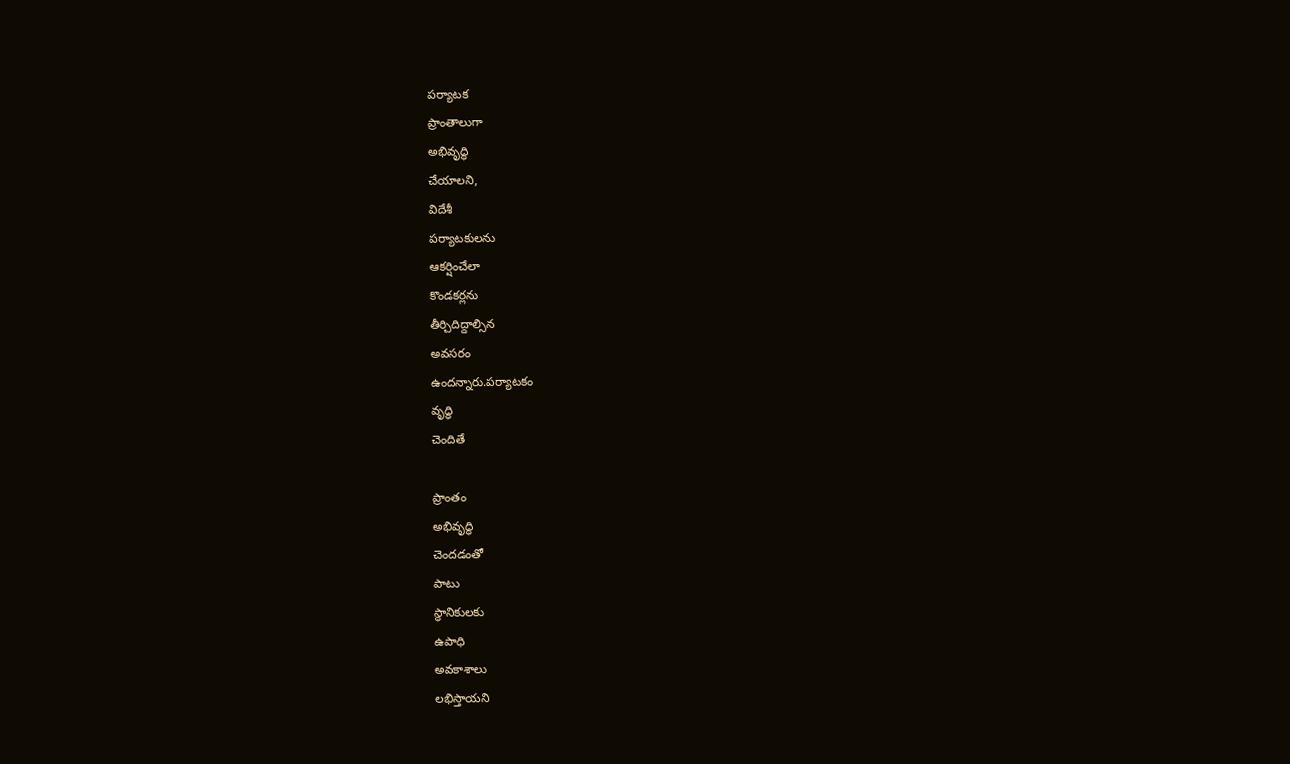పర్యాటక
ప్రాంతాలుగా
అభివృద్ధి
చేయాలని,
విదేశీ
పర్యాటకులను
ఆకర్షించేలా
కొండకర్లను
తీర్చిదిద్దాల్సిన
అవసరం
ఉందన్నారు.పర్యాటకం
వృద్ధి
చెందితే

ప్రాంతం
అభివృద్ధి
చెందడంతో
పాటు
స్థానికులకు
ఉపాధి
అవకాశాలు
లభిస్తాయని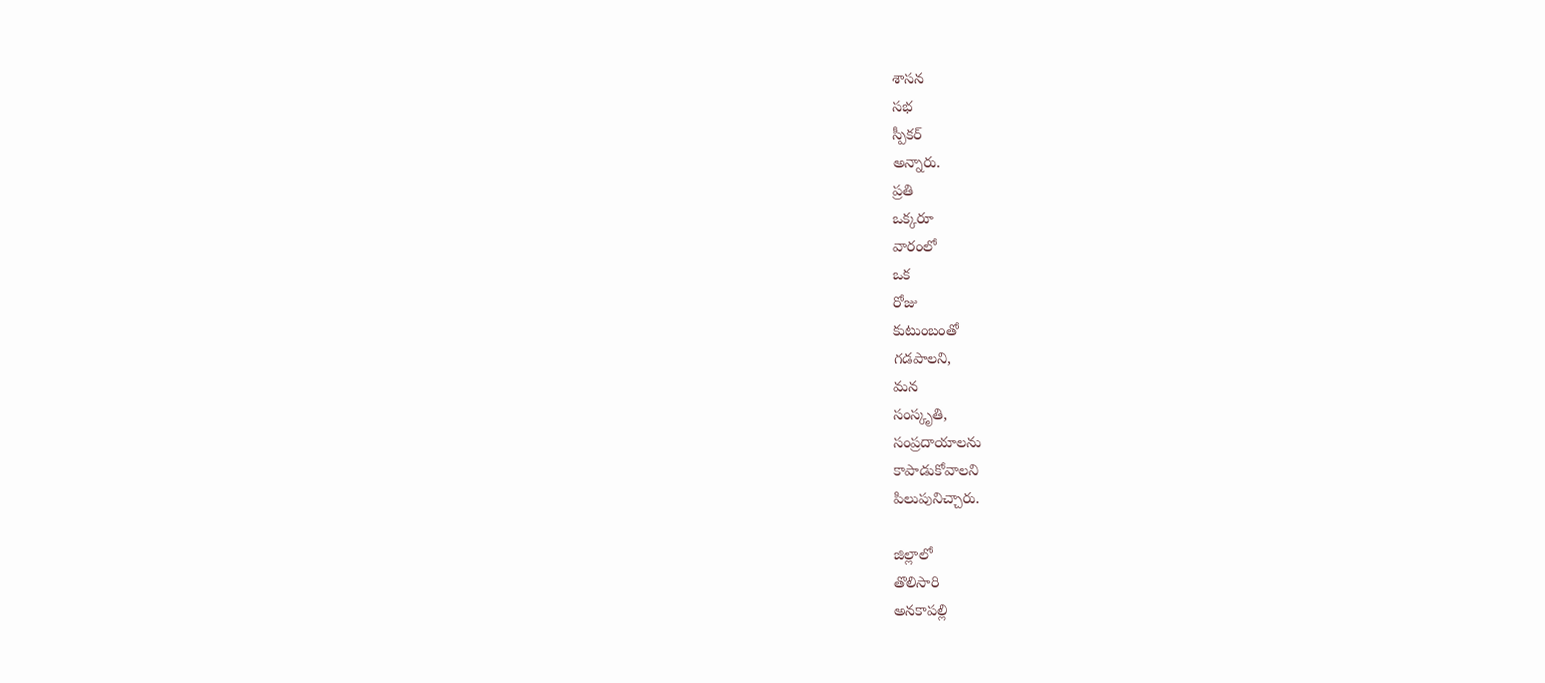శాసన
సభ
స్పీకర్
అన్నారు.
ప్రతి
ఒక్కరూ
వారంలో
ఒక
రోజు
కుటుంబంతో
గడపాలని,
మన
సంస్కృతి,
సంప్రదాయాలను
కాపాడుకోవాలని
పిలుపునిచ్చారు.

జిల్లాలో
తొలిసారి
అనకాపల్లి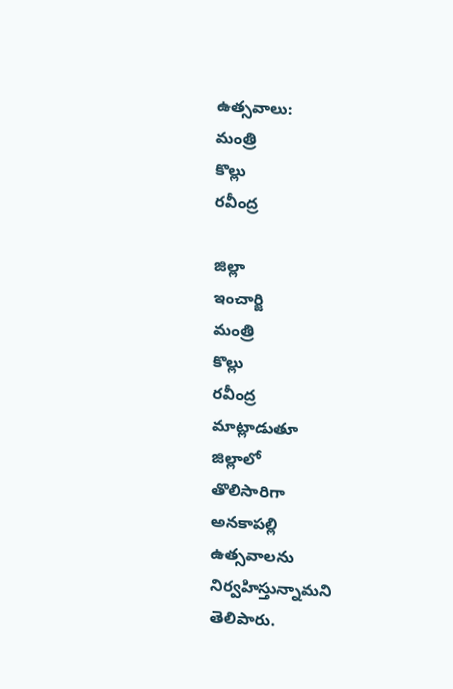ఉత్సవాలు:
మంత్రి
కొల్లు
రవీంద్ర

జిల్లా
ఇంచార్జి
మంత్రి
కొల్లు
రవీంద్ర
మాట్లాడుతూ
జిల్లాలో
తొలిసారిగా
అనకాపల్లి
ఉత్సవాలను
నిర్వహిస్తున్నామని
తెలిపారు.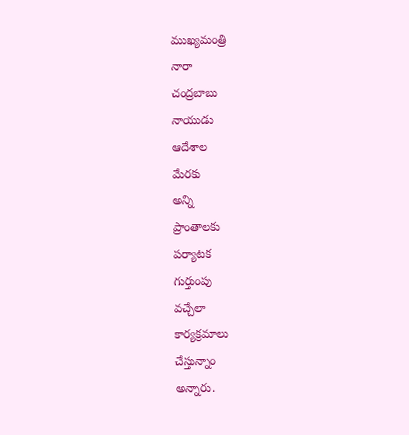ముఖ్యమంత్రి
నారా
చంద్రబాబు
నాయుడు
ఆదేశాల
మేరకు
అన్ని
ప్రాంతాలకు
పర్యాటక
గుర్తుంపు
వచ్చేలా
కార్యక్రమాలు
చేస్తున్నాం
అన్నారు.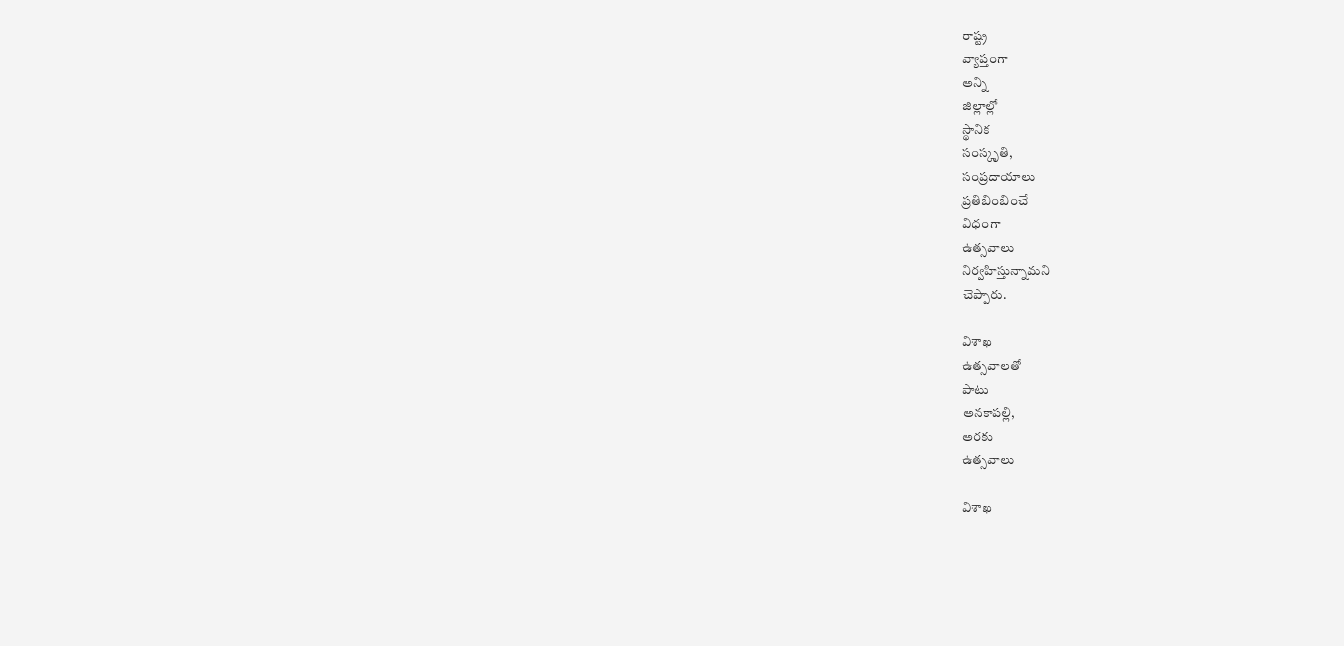రాష్ట్ర
వ్యాప్తంగా
అన్ని
జిల్లాల్లో
స్థానిక
సంస్కృతి,
సంప్రదాయాలు
ప్రతిబింబించే
విధంగా
ఉత్సవాలు
నిర్వహిస్తున్నామని
చెప్పారు.

విశాఖ
ఉత్సవాలతో
పాటు
అనకాపల్లి,
అరకు
ఉత్సవాలు

విశాఖ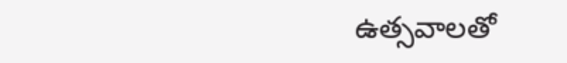ఉత్సవాలతో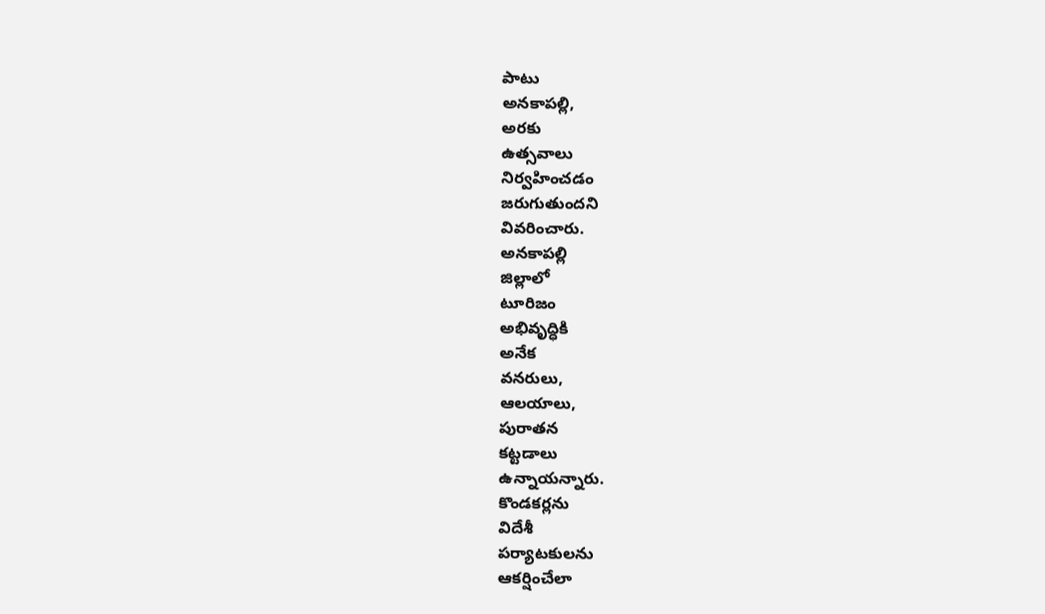పాటు
అనకాపల్లి,
అరకు
ఉత్సవాలు
నిర్వహించడం
జరుగుతుందని
వివరించారు.
అనకాపల్లి
జిల్లాలో
టూరిజం
అభివృద్ధికి
అనేక
వనరులు,
ఆలయాలు,
పురాతన
కట్టడాలు
ఉన్నాయన్నారు.
కొండకర్లను
విదేశీ
పర్యాటకులను
ఆకర్షించేలా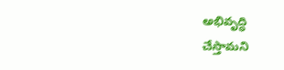అభివృద్ధి
చేస్తామని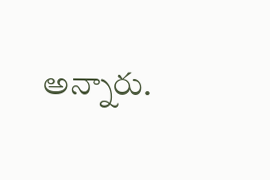అన్నారు.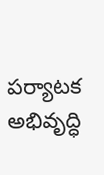పర్యాటక
అభివృద్ధి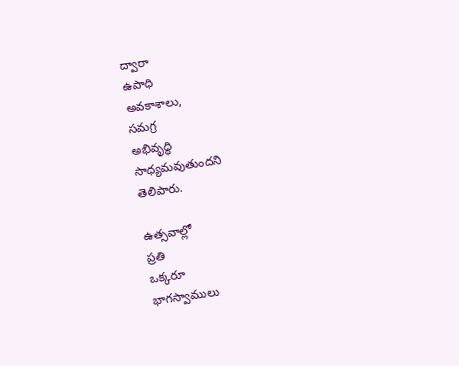ద్వారా
ఉపాధి
అవకాశాలు,
సమగ్ర
అభివృద్ధి
సాధ్యమవుతుందని
తెలిపారు.

ఉత్సవాల్లో
ప్రతి
ఒక్కరూ
భాగస్వాములు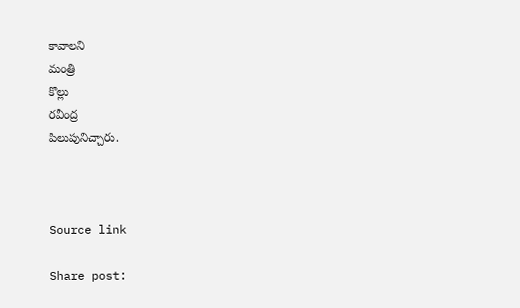కావాలని
మంత్రి
కొల్లు
రవీంద్ర
పిలుపునిచ్చారు.



Source link

Share post: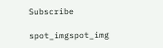Subscribe

spot_imgspot_img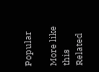Popular

More like this
Related